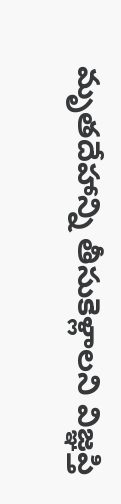మృతదేహాన్ని తీసుకెళ్లాలని విజ్ఞప్తి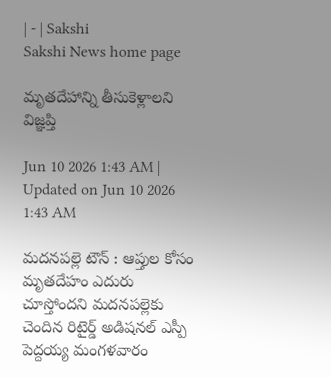| - | Sakshi
Sakshi News home page

మృతదేహాన్ని తీసుకెళ్లాలని విజ్ఞప్తి

Jun 10 2026 1:43 AM | Updated on Jun 10 2026 1:43 AM

మదనపల్లె టౌన్‌ : ఆప్తుల కోసం మృతదేహం ఎదురు చూస్తోందని మదనపల్లెకు చెందిన రిటైర్డ్‌ అడిషనల్‌ ఎస్పీ పెద్దయ్య మంగళవారం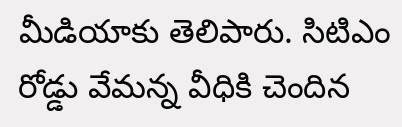మీడియాకు తెలిపారు. సిటిఎం రోడ్డు వేమన్న వీధికి చెందిన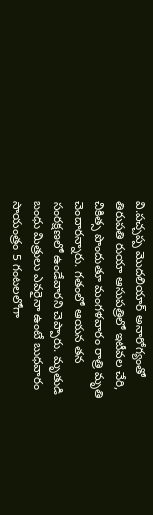వి.పచ్చప్ప మొదలియార్‌ అనారోగ్యంతో తిరుపతి రుయా ఆసుపత్రిలో ఇటీవల చేరి, చికిత్స పొందుతూ మంగళవారం రాత్రి మృతి చెందారన్నారు. గతంలో ఆయన తన సంరక్షణలో ఉండేవారని చెప్పారు. మృతుడి బంధు మిత్రులు ఎవరైనా ఉంటే బుధవారం సాయంత్రం 5 గంటలలోగా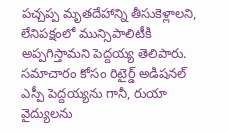పచ్చప్ప మృతదేహాన్ని తీసుకెళ్లాలని, లేనిపక్షంలో మున్సిపాలిటీకి అప్పగిస్తామని పెద్దయ్య తెలిపారు. సమాచారం కోసం రిటైర్డ్‌ అడిషనల్‌ ఎస్పీ పెద్దయ్యను గానీ, రుయా వైద్యులను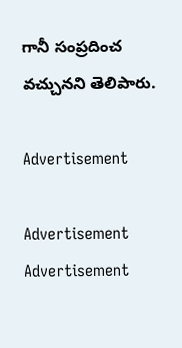గానీ సంప్రదించ వచ్చునని తెలిపారు.

Advertisement

Advertisement
Advertisement